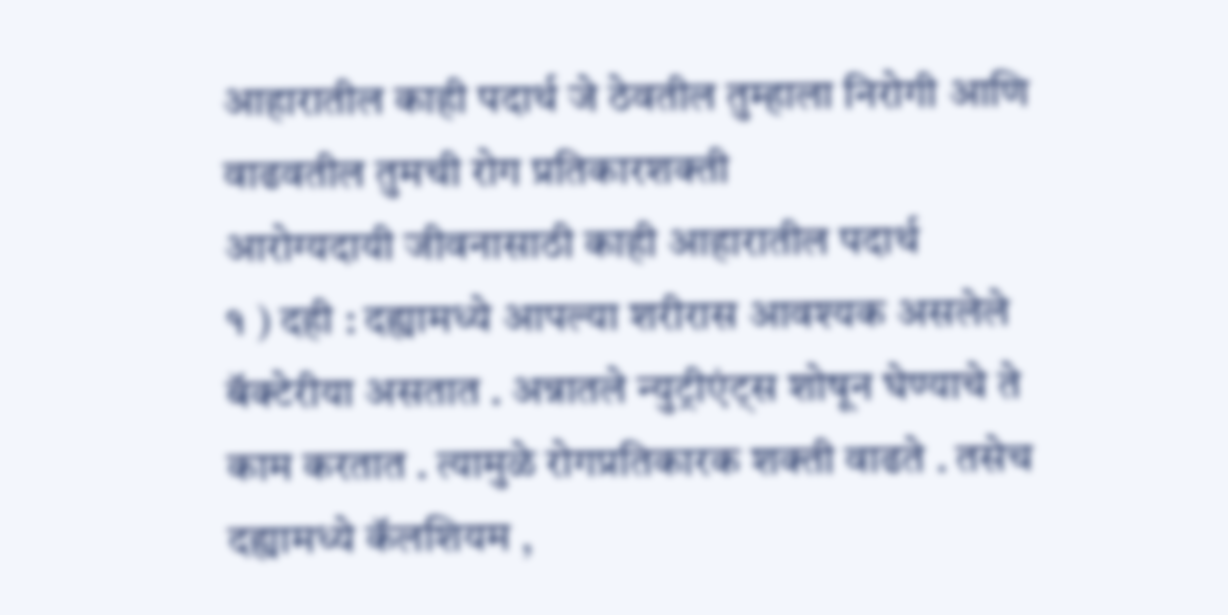आहारातील काही पदार्थ जे ठेवतील तुम्हाला निरोगी आणि वाढवतील तुमची रोग प्रतिकारशक्ती
आरोग्यदायी जीवनासाठी काही आहारातील पदार्थ
१ ) दही : दह्यामध्ये आपल्या शरीरास आवश्यक असलेले बॅक्टेरीया असतात . अन्नातले न्युट्रीएंट्स शोषून घेण्याचे ते काम करतात . त्यामुळे रोगप्रतिकारक शक्ती वाढते . तसेच दह्यामध्ये कॅलशियम ,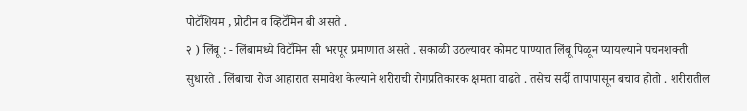पोटॅशियम , प्रोटीन व व्हिटॅमिन बी असते .
२ ) लिंबू : - लिंबामध्ये विटॅमिन सी भरपूर प्रमाणात असते . सकाळी उठल्यावर कोमट पाण्यात लिंबू पिळून प्यायल्याने पचनशक्ती सुधारते . लिंबाचा रोज आहारात समावेश केल्याने शरीराची रोगप्रतिकारक क्षमता वाढते . तसेच सर्दी तापापासून बचाव होतो . शरीरातील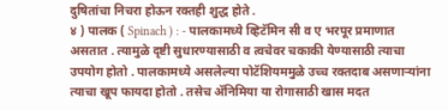दुषितांचा निचरा होऊन रक्तही शुद्ध होते .
४ ) पालक ( Spinach ) : - पालकामध्ये व्हिटॅमिन सी व ए भरपूर प्रमाणात असतात . त्यामुळे दृष्टी सुधारण्यासाठी व त्वचेवर चकाकी येण्यासाठी त्याचा उपयोग होतो . पालकामध्ये असलेल्या पोटॅशियममुळे उच्च रक्तदाब असणाऱ्यांना त्याचा खूप फायदा होतो . तसेच ॲनिमिया या रोगासाठी खास मदत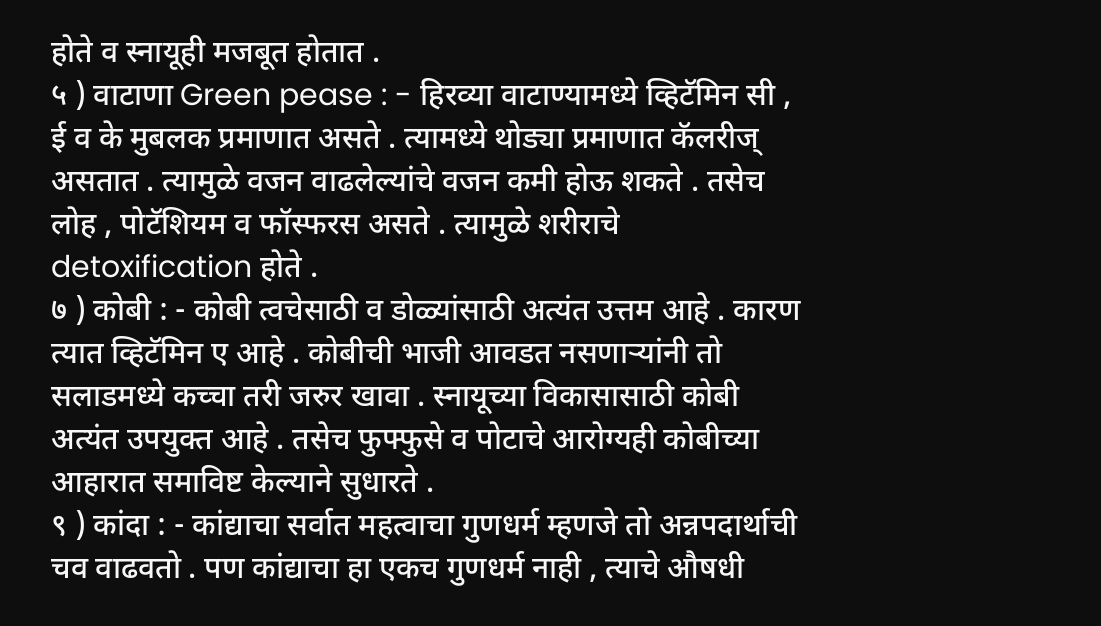होते व स्नायूही मजबूत होतात .
५ ) वाटाणा Green pease : - हिरव्या वाटाण्यामध्ये व्हिटॅमिन सी , ई व के मुबलक प्रमाणात असते . त्यामध्ये थोड्या प्रमाणात कॅलरीज् असतात . त्यामुळे वजन वाढलेल्यांचे वजन कमी होऊ शकते . तसेच लोह , पोटॅशियम व फॉस्फरस असते . त्यामुळे शरीराचे detoxification होते .
७ ) कोबी : - कोबी त्वचेसाठी व डोळ्यांसाठी अत्यंत उत्तम आहे . कारण त्यात व्हिटॅमिन ए आहे . कोबीची भाजी आवडत नसणाऱ्यांनी तो सलाडमध्ये कच्चा तरी जरुर खावा . स्नायूच्या विकासासाठी कोबी अत्यंत उपयुक्त आहे . तसेच फुफ्फुसे व पोटाचे आरोग्यही कोबीच्या आहारात समाविष्ट केल्याने सुधारते .
९ ) कांदा : - कांद्याचा सर्वात महत्वाचा गुणधर्म म्हणजे तो अन्नपदार्थाची चव वाढवतो . पण कांद्याचा हा एकच गुणधर्म नाही , त्याचे औषधी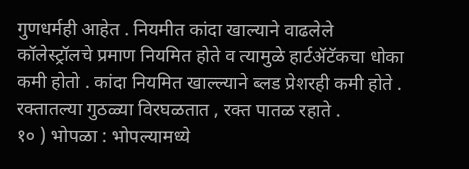गुणधर्मही आहेत . नियमीत कांदा खाल्याने वाढलेले कॉलेस्ट्रॉलचे प्रमाण नियमित होते व त्यामुळे हार्टॲटॅकचा धोका कमी होतो . कांदा नियमित खाल्ल्याने ब्लड प्रेशरही कमी होते . रक्तातल्या गुठळ्या विरघळतात , रक्त पातळ रहाते .
१० ) भोपळा : भोपल्यामध्ये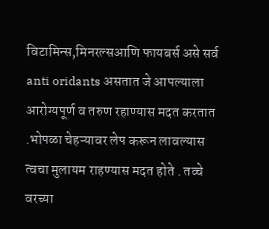विटामिन्स,मिनरल्सआणि फायबर्स असे सर्व anti oridants असतात जे आपल्याला आरोग्यपूर्ण व तरुण रहाण्यास मदत करतात .भोपळा चेहऱ्यावर लेप करून लावल्यास त्वचा मुलायम राहण्यास मदत होते . तव्चे वरच्या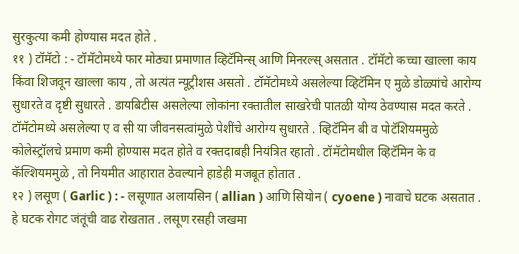सुरकुत्या कमी होण्यास मदत होते .
११ ) टॉमॅटो : - टॉमॅटोमध्ये फार मोठ्या प्रमाणात व्हिटॅमिन्स् आणि मिनरल्स् असतात . टॉमॅटो कच्चा खाल्ला काय किंवा शिजवून खाल्ला काय , तो अत्यंत न्यूट्रीशस असतो . टॉमॅटोमध्ये असलेल्या व्हिटॅमिन ए मुळे डोळ्यांचे आरोग्य सुधारते व दृष्टी सुधारते . डायबिटीस असलेल्या लोकांना रक्तातील साखरेची पातळी योग्य ठेवण्यास मदत करते . टॉमॅटोमध्ये असलेल्या ए व सी या जीवनसत्वांमुळे पेशींचे आरोग्य सुधारते . व्हिटॅमिन बी व पोटॅशियममुळे कोलेस्ट्रॉलचे प्रमाण कमी होण्यास मदत होते व रक्तदाबही नियंत्रित रहातो . टॉमॅटोमधील व्हिटॅमिन के व कॅल्शियममुळे , तो नियमीत आहारात ठेवल्याने हाडेही मजबूत होतात .
१२ ) लसूण ( Garlic ) : - लसूणात अलायसिन ( allian ) आणि सियोन ( cyoene ) नावाचे घटक असतात . हे घटक रोगट जंतूंची वाढ रोखतात . लसूण रसही जखमा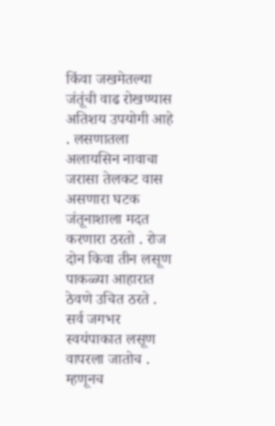किंवा जखमेतल्या जंतूंची वाढ रोखण्यास अतिशय उपयोगी आहे . लसणातला अलायसिन नावाचा जरासा तेलकट वास असणारा घटक जंतूनाशाला मदत करणारा ठरतो . रोज दोन किवा तीन लसूण पाकळ्या आहारात ठेवणे उचित ठरते . सर्व जगभर स्वयंपाकात लसूण वापरला जातोच . म्हणूनच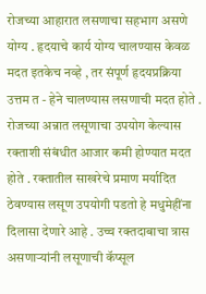रोजच्या आहारात लसणाचा सहभाग असणे योग्य . हृदयाचे कार्य योग्य चालण्यास केवळ मदत इतकेच नव्हे , तर संपूर्ण हृदयप्रक्रिया उत्तम त - हेने चालण्यास लसणाची मदत होते . रोजच्या अन्नात लसूणाचा उपयोग केल्यास रक्ताशी संबंधीत आजार कमी होण्यात मदत होते . रक्तातील साखरेचे प्रमाण मर्यादित ठेवण्यास लसूण उपयोगी पडतो हे मधुमेहींना दिलासा देणारे आहे . उच्च रक्तदाबाचा त्रास असणाऱ्यांनी लसूणाची कॅप्सूल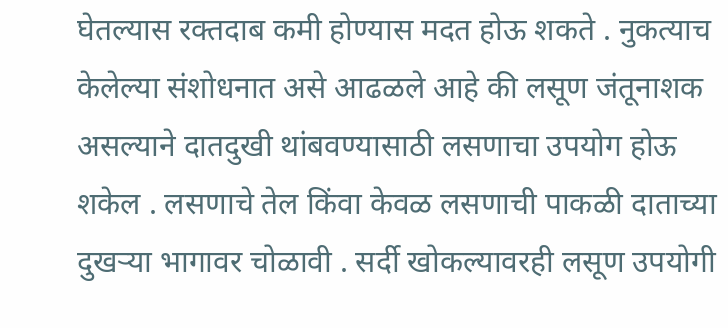घेतल्यास रक्तदाब कमी होण्यास मदत होऊ शकते . नुकत्याच केलेल्या संशोधनात असे आढळले आहे की लसूण जंतूनाशक असल्याने दातदुखी थांबवण्यासाठी लसणाचा उपयोग होऊ शकेल . लसणाचे तेल किंवा केवळ लसणाची पाकळी दाताच्या दुखऱ्या भागावर चोळावी . सर्दी खोकल्यावरही लसूण उपयोगी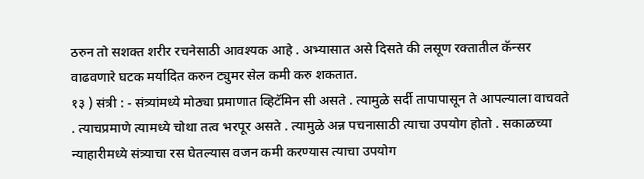ठरुन तो सशक्त शरीर रचनेसाठी आवश्यक आहे . अभ्यासात असे दिसते की लसूण रक्तातील कॅन्सर वाढवणारे घटक मर्यादित करुन ट्युमर सेल कमी करु शकतात.
१३ ) संत्री : - संत्र्यांमध्ये मोठ्या प्रमाणात व्हिटॅमिन सी असते . त्यामुळे सर्दी तापापासून ते आपल्याला वाचवते . त्याचप्रमाणे त्यामध्ये चोथा तत्व भरपूर असते . त्यामुळे अन्न पचनासाठी त्याचा उपयोग होतो . सकाळच्या न्याहारीमध्ये संत्र्याचा रस घेतल्यास वजन कमी करण्यास त्याचा उपयोग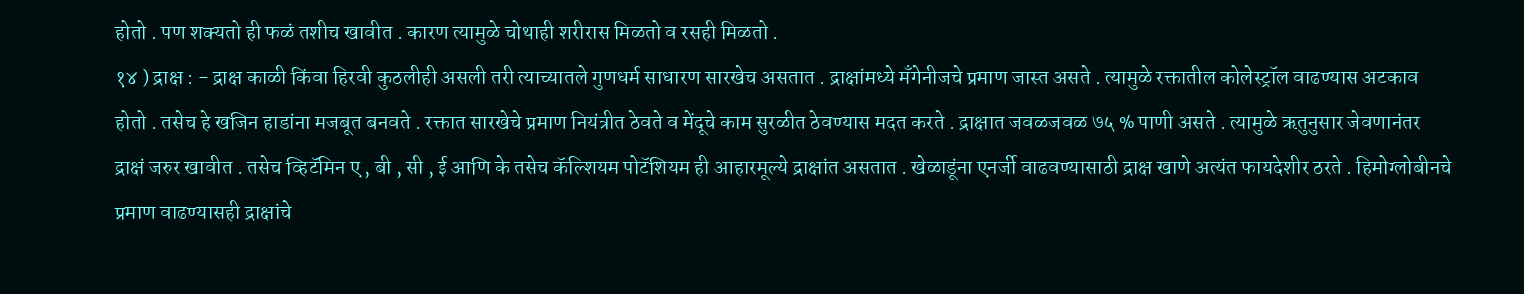होतो . पण शक्यतो ही फळं तशीच खावीत . कारण त्यामुळे चोथाही शरीरास मिळतो व रसही मिळतो .
१४ ) द्राक्ष : - द्राक्ष काळी किंवा हिरवी कुठलीही असली तरी त्याच्यातले गुणधर्म साधारण सारखेच असतात . द्राक्षांमध्ये मँगेनीजचे प्रमाण जास्त असते . त्यामुळे रक्तातील कोलेस्ट्रॉल वाढण्यास अटकाव होतो . तसेच हे खजिन हाडांना मजबूत बनवते . रक्तात सारखेचे प्रमाण नियंत्रीत ठेवते व मेंदूचे काम सुरळीत ठेवण्यास मदत करते . द्राक्षात जवळजवळ ७५ % पाणी असते . त्यामुळे ऋतुनुसार जेवणानंतर द्राक्षं जरुर खावीत . तसेच व्हिटॅमिन ए , बी , सी , ई आणि के तसेच कॅल्शियम पोटॅशियम ही आहारमूल्ये द्राक्षांत असतात . खेळाडूंना एनर्जी वाढवण्यासाठी द्राक्ष खाणे अत्यंत फायदेशीर ठरते . हिमोग्लोबीनचे प्रमाण वाढण्यासही द्राक्षांचे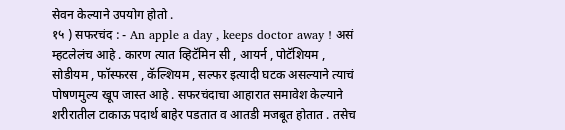सेवन केल्याने उपयोग होतो .
१५ ) सफरचंद : - An apple a day , keeps doctor away ! असं म्हटलेलंच आहे . कारण त्यात व्हिटॅमिन सी , आयर्न , पोटॅशियम , सोडीयम , फॉस्फरस , कॅल्शियम , सल्फर इत्यादी घटक असल्याने त्याचं पोषणमुल्य खूप जास्त आहे . सफरचंदाचा आहारात समावेश केल्याने शरीरातील टाकाऊ पदार्थ बाहेर पडतात व आतडी मजबूत होतात . तसेच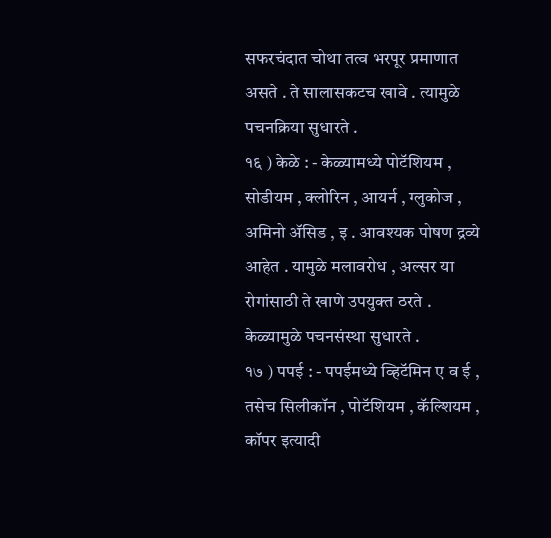सफरचंदात चोथा तत्व भरपूर प्रमाणात असते . ते सालासकटच खावे . त्यामुळे पचनक्रिया सुधारते .
१६ ) केळे : - केळ्यामध्ये पोटॅशियम , सोडीयम , क्लोरिन , आयर्न , ग्लुकोज , अमिनो ॲसिड , इ . आवश्यक पोषण द्रव्ये आहेत . यामुळे मलावरोध , अल्सर या रोगांसाठी ते खाणे उपयुक्त ठरते . केळ्यामुळे पचनसंस्था सुधारते .
१७ ) पपई : - पपईमध्ये व्हिटॅमिन ए व ई , तसेच सिलीकॉन , पोटॅशियम , कॅल्शियम , कॉपर इत्यादी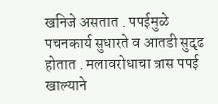खनिजे असतात . पपईमुळे पचनकार्य सुधारते व आतडी सुदृढ होतात . मलावरोधाचा त्रास पपई खाल्याने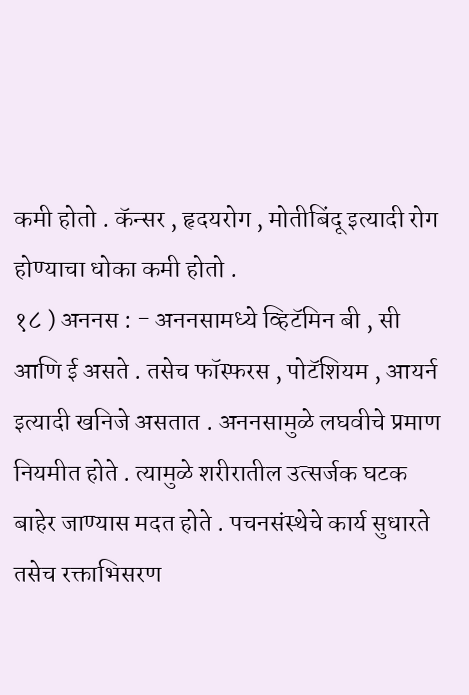कमी होतो . कॅन्सर , हृदयरोग , मोतीबिंदू इत्यादी रोग होण्याचा धोका कमी होतो .
१८ ) अननस : - अननसामध्ये व्हिटॅमिन बी , सी आणि ई असते . तसेच फॉस्फरस , पोटॅशियम , आयर्न इत्यादी खनिजे असतात . अननसामुळे लघवीचे प्रमाण नियमीत होते . त्यामुळे शरीरातील उत्सर्जक घटक बाहेर जाण्यास मदत होते . पचनसंस्थेचे कार्य सुधारते तसेच रक्ताभिसरण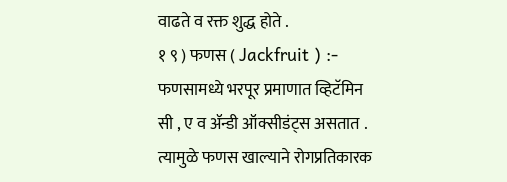वाढते व रक्त शुद्ध होते .
१ ९ ) फणस ( Jackfruit ) :- फणसामध्ये भरपूर प्रमाणात व्हिटॅमिन सी , ए व ॲन्डी ऑक्सीडंट्स असतात . त्यामुळे फणस खाल्याने रोगप्रतिकारक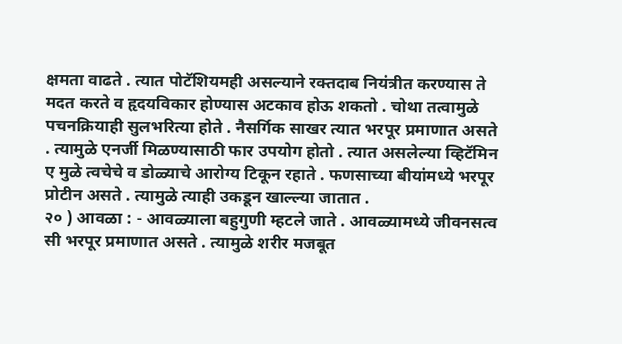क्षमता वाढते . त्यात पोटॅशियमही असल्याने रक्तदाब नियंत्रीत करण्यास ते मदत करते व हृदयविकार होण्यास अटकाव होऊ शकतो . चोथा तत्वामुळे पचनक्रियाही सुलभरित्या होते . नैसर्गिक साखर त्यात भरपूर प्रमाणात असते . त्यामुळे एनर्जी मिळण्यासाठी फार उपयोग होतो . त्यात असलेल्या व्हिटॅमिन ए मुळे त्वचेचे व डोळ्याचे आरोग्य टिकून रहाते . फणसाच्या बीयांमध्ये भरपूर प्रोटीन असते . त्यामुळे त्याही उकडून खाल्ल्या जातात .
२० ) आवळा : - आवळ्याला बहुगुणी म्हटले जाते . आवळ्यामध्ये जीवनसत्व सी भरपूर प्रमाणात असते . त्यामुळे शरीर मजबूत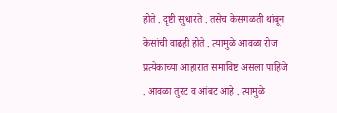होते . दृष्टी सुधारते . तसेच केसगळती थांबून केसांची वाढही होते . त्यामुळे आवळा रोज प्रत्येकाच्या आहारात समाविष्ट असला पाहिजे . आवळा तुरट व आंबट आहे . त्यामुळे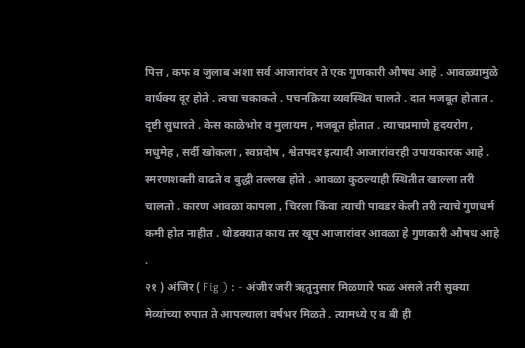पित्त , कफ व जुलाब अशा सर्व आजारांवर ते एक गुणकारी औषध आहे . आवळ्यामुळे वार्धक्य दूर होते . त्वचा चकाकते . पचनक्रिया व्यवस्थित चालते . दात मजबूत होतात . दृष्टी सुधारते . केस काळेभोर व मुलायम , मजबूत होतात . त्याचप्रमाणे हृदयरोग , मधुमेह , सर्दी खोकला , स्वप्नदोष , श्वेतपदर इत्यादी आजारांवरही उपायकारक आहे . स्मरणशक्ती वाढते व बुद्धी तल्लख होते . आवळा कुठल्याही स्थितीत खाल्ला तरी चालतो . कारण आवळा कापला , चिरला किंवा त्याची पावडर केली तरी त्याचे गुणधर्म कमी होत नाहीत . थोडक्यात काय तर खूप आजारांवर आवळा हे गुणकारी औषध आहे .
२१ ) अंजिर ( Fig ) : - अंजीर जरी ऋतुनुसार मिळणारे फळ असले तरी सुक्या मेव्यांच्या रुपात ते आपल्याला वर्षभर मिळते . त्यामध्ये ए व बी ही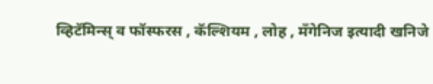व्हिटॅमिन्स् व फॉस्फरस , कॅल्शियम , लोह , मँगेनिज इत्यादी खनिजे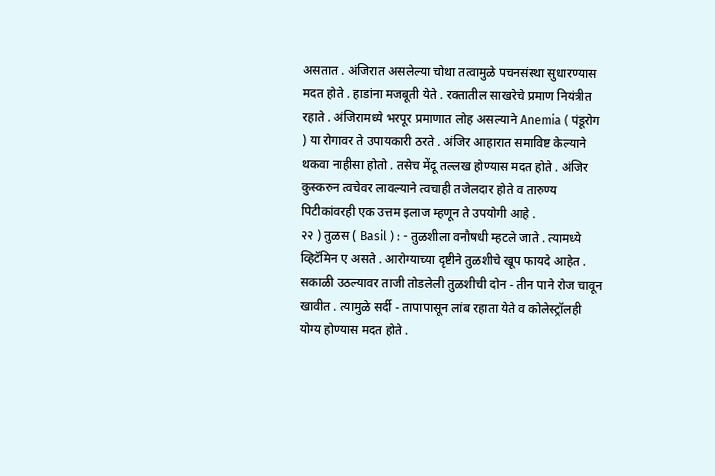असतात . अंजिरात असलेल्या चोथा तत्वामुळे पचनसंस्था सुधारण्यास मदत होते . हाडांना मजबूती येते . रक्तातील साखरेचे प्रमाण नियंत्रीत रहाते . अंजिरामध्ये भरपूर प्रमाणात लोह असल्याने Anemia ( पंडूरोग ) या रोगावर ते उपायकारी ठरते . अंजिर आहारात समाविष्ट केल्याने थकवा नाहीसा होतो . तसेच मेंदू तल्लख होण्यास मदत होते . अंजिर कुस्करुन त्वचेवर लावल्याने त्वचाही तजेलदार होते व तारुण्य पिटीकांवरही एक उत्तम इलाज म्हणून ते उपयोगी आहे .
२२ ) तुळस ( Basil ) : - तुळशीला वनौषधी म्हटले जाते . त्यामध्ये व्हिटॅमिन ए असते . आरोग्याच्या दृष्टीने तुळशीचे खूप फायदे आहेत . सकाळी उठल्यावर ताजी तोडलेली तुळशीची दोन - तीन पाने रोज चावून खावीत . त्यामुळे सर्दी - तापापासून लांब रहाता येते व कोलेस्ट्रॉलही योग्य होण्यास मदत होते .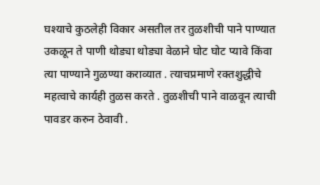घश्याचे कुठलेही विकार असतील तर तुळशीची पाने पाण्यात उकळून ते पाणी थोड्या थोड्या वेळाने घोट घोट प्यावे किंवा त्या पाण्याने गुळण्या कराव्यात . त्याचप्रमाणे रक्तशुद्धीचे महत्वाचे कार्यही तुळस करते . तुळशीची पाने वाळवून त्याची पावडर करुन ठेवावी .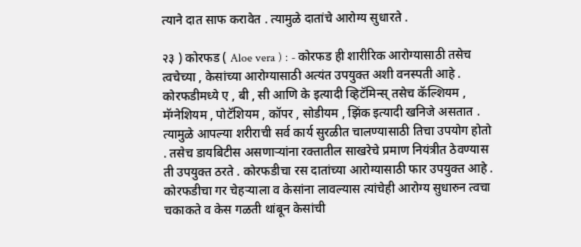त्याने दात साफ करावेत . त्यामुळे दातांचे आरोग्य सुधारते .

२३ ) कोरफड ( Aloe vera ) : - कोरफड ही शारीरिक आरोग्यासाठी तसेच त्वचेच्या , केसांच्या आरोग्यासाठी अत्यंत उपयुक्त अशी वनस्पती आहे . कोरफडीमध्ये ए , बी , सी आणि के इत्यादी व्हिटॅमिन्स् तसेच कॅल्शियम , मॅग्नेशियम , पोटॅशियम , कॉपर , सोडीयम , झिंक इत्यादी खनिजे असतात . त्यामुळे आपल्या शरीराची सर्व कार्य सुरळीत चालण्यासाठी तिचा उपयोग होतो . तसेच डायबिटीस असणाऱ्यांना रक्तातील साखरेचे प्रमाण नियंत्रीत ठेवण्यास ती उपयुक्त ठरते . कोरफडीचा रस दातांच्या आरोग्यासाठी फार उपयुक्त आहे . कोरफडीचा गर चेहऱ्याला व केसांना लावल्यास त्यांचेही आरोग्य सुधारुन त्वचा चकाकते व केस गळती थांबून केसांची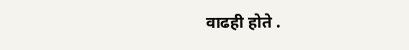वाढही होते .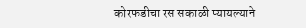कोरफडीचा रस सकाळी प्यायल्याने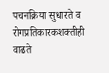पचनक्रिया सुधारते व रोगप्रतिकारकशक्तीही वाढते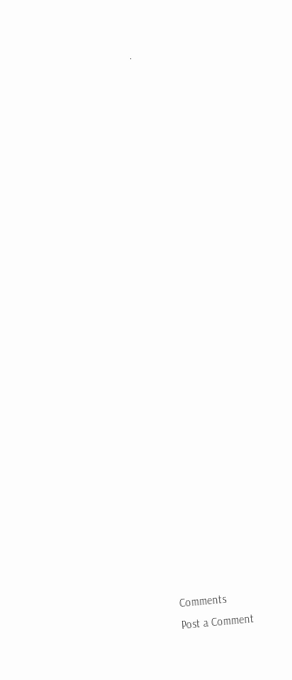.
























Comments
Post a Comment